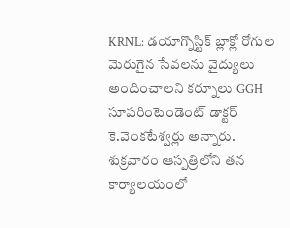KRNL: డయాగ్నొస్టిక్ బ్లాక్లో రోగుల మెరుగైన సేవలను వైద్యులు అందించాలని కర్నూలు GGH సూపరింటెండెంట్ డాక్టర్ కె.వెంకటేశ్వర్లు అన్నారు. శుక్రవారం ఆస్పత్రిలోని తన కార్యాలయంలో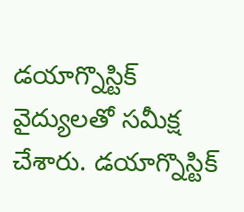డయాగ్నొస్టిక్ వైద్యులతో సమీక్ష చేశారు. డయాగ్నొస్టిక్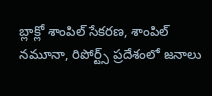బ్లాక్లో శాంపిల్ సేకరణ, శాంపిల్ నమూనా, రిపోర్ట్స్ ప్రదేశంలో జనాలు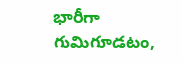భారీగా గుమిగూడటం,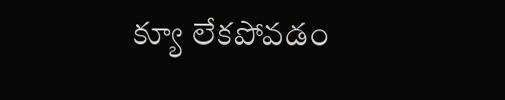క్యూ లేకపోవడం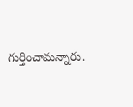గుర్తించామన్నారు.